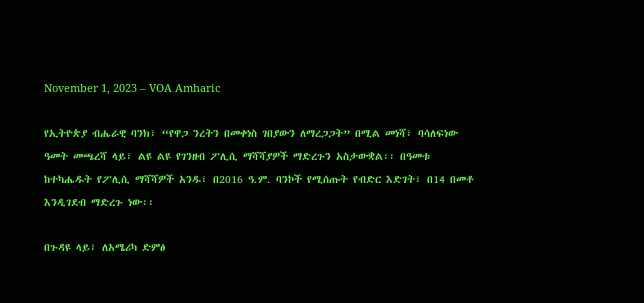November 1, 2023 – VOA Amharic

የኢትዮጵያ ብሔራዊ ባንክ፣ “የዋጋ ንረትን በመቀነስ ገበያውን ለማረጋጋት” በሚል መነሻ፣ ባሳለፍነው ዓመት መጫረሻ ላይ፣ ልዩ ልዩ የገንዘብ ፖሊሲ ማሻሻያዎች ማድረጉን አስታውቋል፡፡ በዓመቱ ከተካሔዱት የፖሊሲ ማሻሻዎች አንዱ፣ በ2016 ዓ.ም. ባንኮች የሚሰጡት የብድር እድገት፣ በ14 በመቶ እንዲገደብ ማድረጉ ነው፡፡

በጉዳዩ ላይ፣ ለአሜሪካ ድምፅ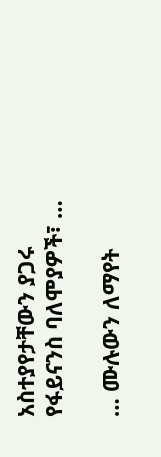አስተያየታቸውን ያጋሩ የፋይናንስ ባለሞያዎች፣ …

… ሙሉውን ለማየት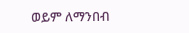ወይም ለማንበብ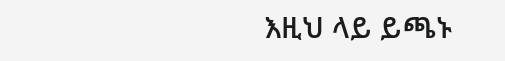እዚህ ላይ ይጫኑ